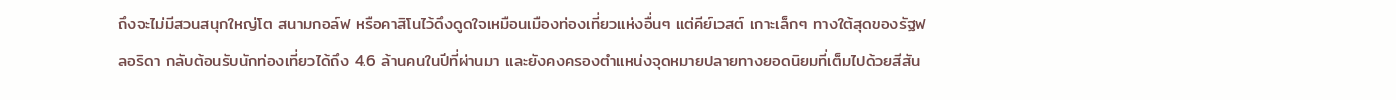ถึงจะไม่มีสวนสนุกใหญ่โต สนามกอล์ฟ หรือคาสิโนไว้ดึงดูดใจเหมือนเมืองท่องเที่ยวแห่งอื่นๆ แต่คีย์เวสต์ เกาะเล็กๆ ทางใต้สุดของรัฐฟลอริดา กลับต้อนรับนักท่องเที่ยวได้ถึง 4.6 ล้านคนในปีที่ผ่านมา และยังคงครองตำแหน่งจุดหมายปลายทางยอดนิยมที่เต็มไปด้วยสีสัน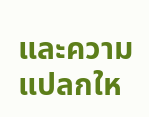และความแปลกให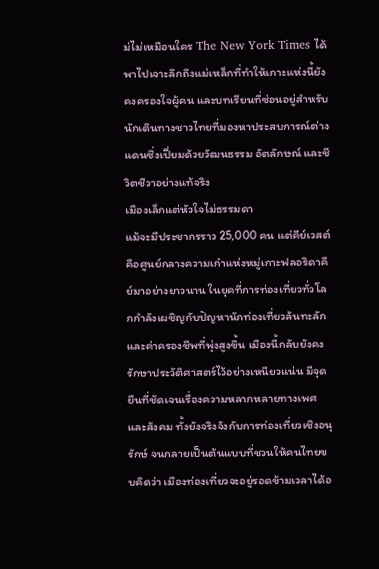ม่ไม่เหมือนใคร The New York Times ได้พาไปเจาะลึกถึงแม่เหล็กที่ทำให้เกาะแห่งนี้ยังคงครองใจผู้คน และบทเรียนที่ซ่อนอยู่สำหรับนักเดินทางชาวไทยที่มองหาประสบการณ์ต่างแดนซึ่งเปี่ยมด้วยวัฒนธรรม อัตลักษณ์ และชีวิตชีวาอย่างแท้จริง
เมืองเล็กแต่หัวใจไม่ธรรมดา
แม้จะมีประชากรราว 25,000 คน แต่คีย์เวสต์คือศูนย์กลางความเก๋าแห่งหมู่เกาะฟลอริดาคีย์มาอย่างยาวนาน ในยุคที่การท่องเที่ยวทั่วโลกกำลังเผชิญกับปัญหานักท่องเที่ยวล้นทะลักและค่าครองชีพที่พุ่งสูงขึ้น เมืองนี้กลับยังคงรักษาประวัติศาสตร์ไว้อย่างเหนียวแน่น มีจุดยืนที่ชัดเจนเรื่องความหลากหลายทางเพศและสังคม ทั้งยังจริงจังกับการท่องเที่ยวเชิงอนุรักษ์ จนกลายเป็นต้นแบบที่ชวนให้คนไทยขบคิดว่า เมืองท่องเที่ยวจะอยู่รอดข้ามเวลาได้อ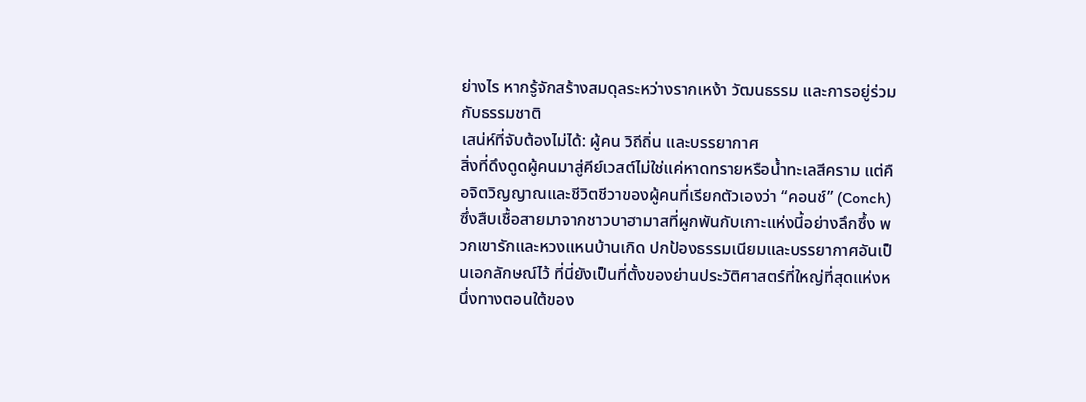ย่างไร หากรู้จักสร้างสมดุลระหว่างรากเหง้า วัฒนธรรม และการอยู่ร่วมกับธรรมชาติ
เสน่ห์ที่จับต้องไม่ได้: ผู้คน วิถีถิ่น และบรรยากาศ
สิ่งที่ดึงดูดผู้คนมาสู่คีย์เวสต์ไม่ใช่แค่หาดทรายหรือน้ำทะเลสีคราม แต่คือจิตวิญญาณและชีวิตชีวาของผู้คนที่เรียกตัวเองว่า “คอนช์” (Conch) ซึ่งสืบเชื้อสายมาจากชาวบาฮามาสที่ผูกพันกับเกาะแห่งนี้อย่างลึกซึ้ง พวกเขารักและหวงแหนบ้านเกิด ปกป้องธรรมเนียมและบรรยากาศอันเป็นเอกลักษณ์ไว้ ที่นี่ยังเป็นที่ตั้งของย่านประวัติศาสตร์ที่ใหญ่ที่สุดแห่งหนึ่งทางตอนใต้ของ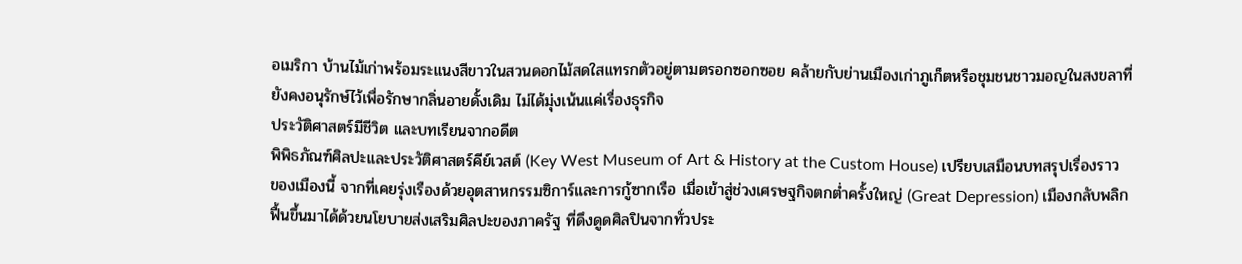อเมริกา บ้านไม้เก่าพร้อมระแนงสีขาวในสวนดอกไม้สดใสแทรกตัวอยู่ตามตรอกซอกซอย คล้ายกับย่านเมืองเก่าภูเก็ตหรือชุมชนชาวมอญในสงขลาที่ยังคงอนุรักษ์ไว้เพื่อรักษากลิ่นอายดั้งเดิม ไม่ได้มุ่งเน้นแค่เรื่องธุรกิจ
ประวัติศาสตร์มีชีวิต และบทเรียนจากอดีต
พิพิธภัณฑ์ศิลปะและประวัติศาสตร์คีย์เวสต์ (Key West Museum of Art & History at the Custom House) เปรียบเสมือนบทสรุปเรื่องราวของเมืองนี้ จากที่เคยรุ่งเรืองด้วยอุตสาหกรรมซิการ์และการกู้ซากเรือ เมื่อเข้าสู่ช่วงเศรษฐกิจตกต่ำครั้งใหญ่ (Great Depression) เมืองกลับพลิกฟื้นขึ้นมาได้ด้วยนโยบายส่งเสริมศิลปะของภาครัฐ ที่ดึงดูดศิลปินจากทั่วประ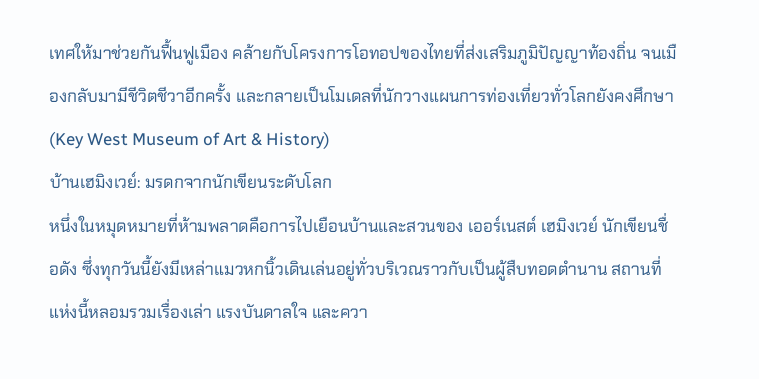เทศให้มาช่วยกันฟื้นฟูเมือง คล้ายกับโครงการโอทอปของไทยที่ส่งเสริมภูมิปัญญาท้องถิ่น จนเมืองกลับมามีชีวิตชีวาอีกครั้ง และกลายเป็นโมเดลที่นักวางแผนการท่องเที่ยวทั่วโลกยังคงศึกษา (Key West Museum of Art & History)
บ้านเฮมิงเวย์: มรดกจากนักเขียนระดับโลก
หนึ่งในหมุดหมายที่ห้ามพลาดคือการไปเยือนบ้านและสวนของ เออร์เนสต์ เฮมิงเวย์ นักเขียนชื่อดัง ซึ่งทุกวันนี้ยังมีเหล่าแมวหกนิ้วเดินเล่นอยู่ทั่วบริเวณราวกับเป็นผู้สืบทอดตำนาน สถานที่แห่งนี้หลอมรวมเรื่องเล่า แรงบันดาลใจ และควา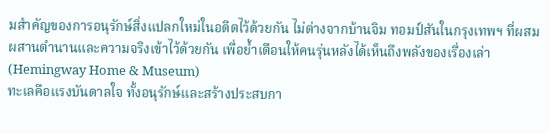มสำคัญของการอนุรักษ์สิ่งแปลกใหม่ในอดีตไว้ด้วยกัน ไม่ต่างจากบ้านจิม ทอมป์สันในกรุงเทพฯ ที่ผสมผสานตำนานและความจริงเข้าไว้ด้วยกัน เพื่อย้ำเตือนให้คนรุ่นหลังได้เห็นถึงพลังของเรื่องเล่า (Hemingway Home & Museum)
ทะเลคือแรงบันดาลใจ ทั้งอนุรักษ์และสร้างประสบกา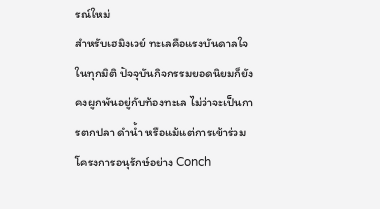รณ์ใหม่
สำหรับเฮมิงเวย์ ทะเลคือแรงบันดาลใจในทุกมิติ ปัจจุบันกิจกรรมยอดนิยมก็ยังคงผูกพันอยู่กับท้องทะเล ไม่ว่าจะเป็นการตกปลา ดำน้ำ หรือแม้แต่การเข้าร่วมโครงการอนุรักษ์อย่าง Conch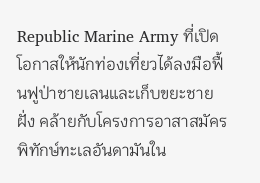Republic Marine Army ที่เปิดโอกาสให้นักท่องเที่ยวได้ลงมือฟื้นฟูป่าชายเลนและเก็บขยะชายฝั่ง คล้ายกับโครงการอาสาสมัครพิทักษ์ทะเลอันดามันใน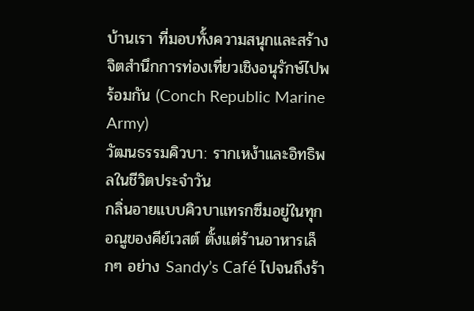บ้านเรา ที่มอบทั้งความสนุกและสร้างจิตสำนึกการท่องเที่ยวเชิงอนุรักษ์ไปพร้อมกัน (Conch Republic Marine Army)
วัฒนธรรมคิวบา: รากเหง้าและอิทธิพลในชีวิตประจำวัน
กลิ่นอายแบบคิวบาแทรกซึมอยู่ในทุกอณูของคีย์เวสต์ ตั้งแต่ร้านอาหารเล็กๆ อย่าง Sandy’s Café ไปจนถึงร้า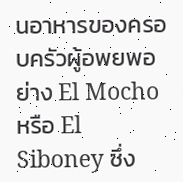นอาหารของครอบครัวผู้อพยพอย่าง El Mocho หรือ El Siboney ซึ่ง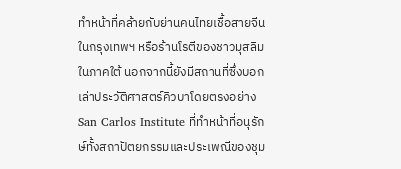ทำหน้าที่คล้ายกับย่านคนไทยเชื้อสายจีนในกรุงเทพฯ หรือร้านโรตีของชาวมุสลิมในภาคใต้ นอกจากนี้ยังมีสถานที่ซึ่งบอกเล่าประวัติศาสตร์คิวบาโดยตรงอย่าง San Carlos Institute ที่ทำหน้าที่อนุรักษ์ทั้งสถาปัตยกรรมและประเพณีของชุม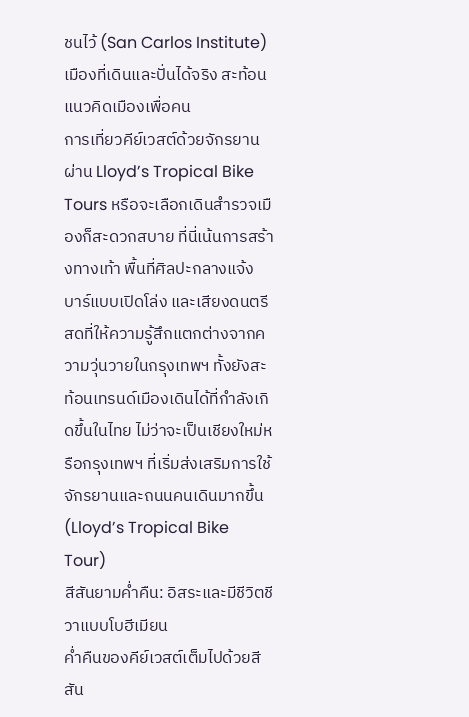ชนไว้ (San Carlos Institute)
เมืองที่เดินและปั่นได้จริง สะท้อนแนวคิดเมืองเพื่อคน
การเที่ยวคีย์เวสต์ด้วยจักรยานผ่าน Lloyd’s Tropical Bike Tours หรือจะเลือกเดินสำรวจเมืองก็สะดวกสบาย ที่นี่เน้นการสร้างทางเท้า พื้นที่ศิลปะกลางแจ้ง บาร์แบบเปิดโล่ง และเสียงดนตรีสดที่ให้ความรู้สึกแตกต่างจากความวุ่นวายในกรุงเทพฯ ทั้งยังสะท้อนเทรนด์เมืองเดินได้ที่กำลังเกิดขึ้นในไทย ไม่ว่าจะเป็นเชียงใหม่หรือกรุงเทพฯ ที่เริ่มส่งเสริมการใช้จักรยานและถนนคนเดินมากขึ้น (Lloyd’s Tropical Bike Tour)
สีสันยามค่ำคืน: อิสระและมีชีวิตชีวาแบบโบฮีเมียน
ค่ำคืนของคีย์เวสต์เต็มไปด้วยสีสัน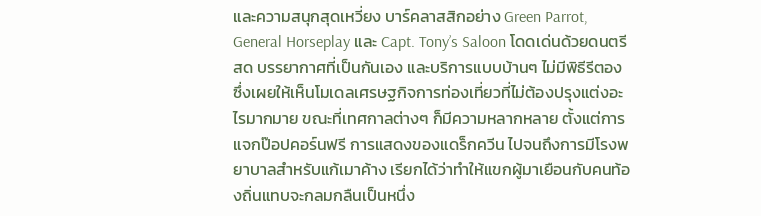และความสนุกสุดเหวี่ยง บาร์คลาสสิกอย่าง Green Parrot, General Horseplay และ Capt. Tony’s Saloon โดดเด่นด้วยดนตรีสด บรรยากาศที่เป็นกันเอง และบริการแบบบ้านๆ ไม่มีพิธีรีตอง ซึ่งเผยให้เห็นโมเดลเศรษฐกิจการท่องเที่ยวที่ไม่ต้องปรุงแต่งอะไรมากมาย ขณะที่เทศกาลต่างๆ ก็มีความหลากหลาย ตั้งแต่การแจกป๊อปคอร์นฟรี การแสดงของแดร็กควีน ไปจนถึงการมีโรงพยาบาลสำหรับแก้เมาค้าง เรียกได้ว่าทำให้แขกผู้มาเยือนกับคนท้องถิ่นแทบจะกลมกลืนเป็นหนึ่ง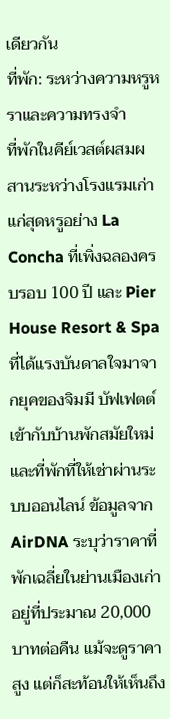เดียวกัน
ที่พัก: ระหว่างความหรูหราและความทรงจำ
ที่พักในคีย์เวสต์ผสมผสานระหว่างโรงแรมเก่าแก่สุดหรูอย่าง La Concha ที่เพิ่งฉลองครบรอบ 100 ปี และ Pier House Resort & Spa ที่ได้แรงบันดาลใจมาจากยุคของจิมมี บัฟเฟตต์ เข้ากับบ้านพักสมัยใหม่และที่พักที่ให้เช่าผ่านระบบออนไลน์ ข้อมูลจาก AirDNA ระบุว่าราคาที่พักเฉลี่ยในย่านเมืองเก่าอยู่ที่ประมาณ 20,000 บาทต่อคืน แม้จะดูราคาสูง แต่ก็สะท้อนให้เห็นถึง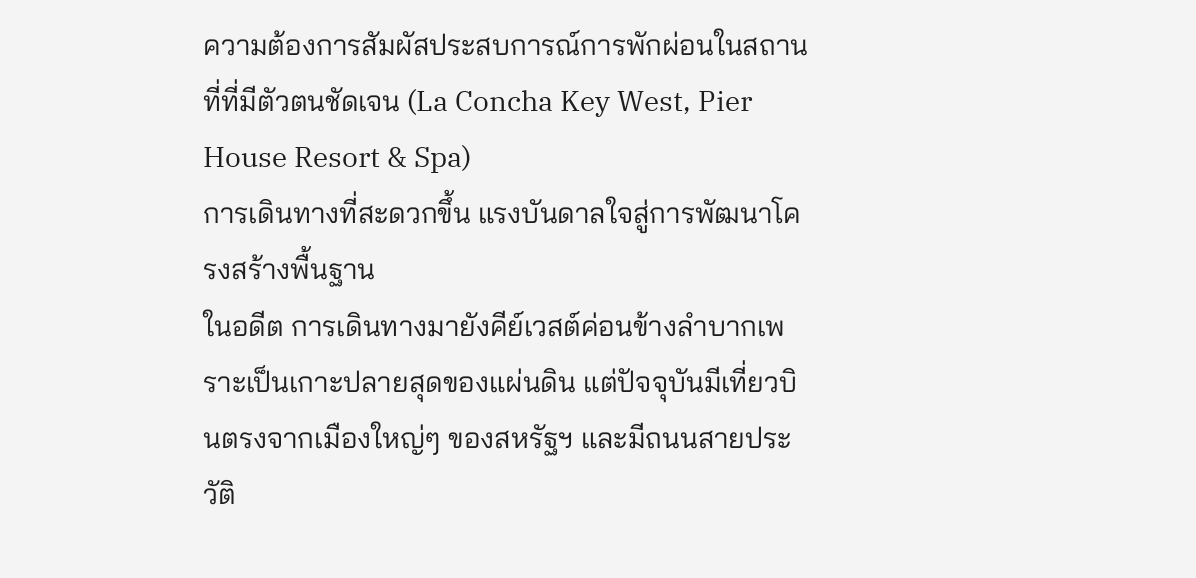ความต้องการสัมผัสประสบการณ์การพักผ่อนในสถานที่ที่มีตัวตนชัดเจน (La Concha Key West, Pier House Resort & Spa)
การเดินทางที่สะดวกขึ้น แรงบันดาลใจสู่การพัฒนาโครงสร้างพื้นฐาน
ในอดีต การเดินทางมายังคีย์เวสต์ค่อนข้างลำบากเพราะเป็นเกาะปลายสุดของแผ่นดิน แต่ปัจจุบันมีเที่ยวบินตรงจากเมืองใหญ่ๆ ของสหรัฐฯ และมีถนนสายประวัติ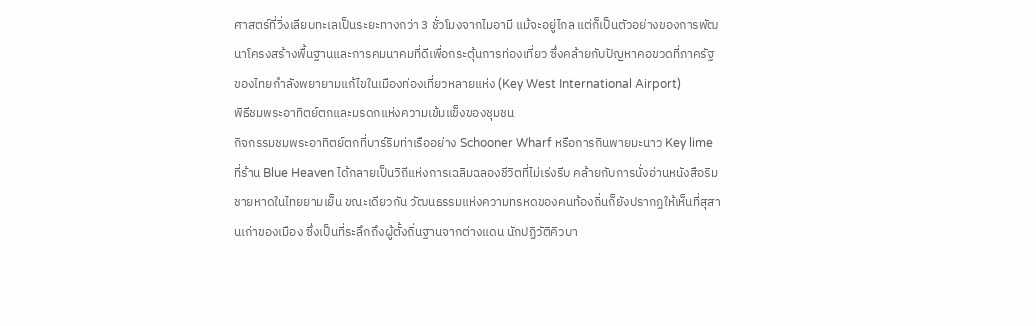ศาสตร์ที่วิ่งเลียบทะเลเป็นระยะทางกว่า 3 ชั่วโมงจากไมอามี แม้จะอยู่ไกล แต่ก็เป็นตัวอย่างของการพัฒนาโครงสร้างพื้นฐานและการคมนาคมที่ดีเพื่อกระตุ้นการท่องเที่ยว ซึ่งคล้ายกับปัญหาคอขวดที่ภาครัฐของไทยกำลังพยายามแก้ไขในเมืองท่องเที่ยวหลายแห่ง (Key West International Airport)
พิธีชมพระอาทิตย์ตกและมรดกแห่งความเข้มแข็งของชุมชน
กิจกรรมชมพระอาทิตย์ตกที่บาร์ริมท่าเรืออย่าง Schooner Wharf หรือการกินพายมะนาว Key lime ที่ร้าน Blue Heaven ได้กลายเป็นวิถีแห่งการเฉลิมฉลองชีวิตที่ไม่เร่งรีบ คล้ายกับการนั่งอ่านหนังสือริมชายหาดในไทยยามเย็น ขณะเดียวกัน วัฒนธรรมแห่งความทรหดของคนท้องถิ่นก็ยังปรากฏให้เห็นที่สุสานเก่าของเมือง ซึ่งเป็นที่ระลึกถึงผู้ตั้งถิ่นฐานจากต่างแดน นักปฏิวัติคิวบา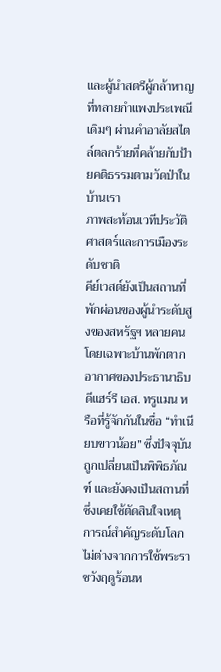และผู้นำสตรีผู้กล้าหาญที่ทลายกำแพงประเพณีเดิมๆ ผ่านคำอาลัยสไตล์ตลกร้ายที่คล้ายกับป้ายคติธรรมตามวัดป่าในบ้านเรา
ภาพสะท้อนเวทีประวัติศาสตร์และการเมืองระดับชาติ
คีย์เวสต์ยังเป็นสถานที่พักผ่อนของผู้นำระดับสูงของสหรัฐฯ หลายคน โดยเฉพาะบ้านพักตากอากาศของประธานาธิบดีแฮร์รี เอส. ทรูแมน หรือที่รู้จักกันในชื่อ “ทำเนียบขาวน้อย” ซึ่งปัจจุบันถูกเปลี่ยนเป็นพิพิธภัณฑ์ และยังคงเป็นสถานที่ซึ่งเคยใช้ตัดสินใจเหตุการณ์สำคัญระดับโลก ไม่ต่างจากการใช้พระราชวังฤดูร้อนห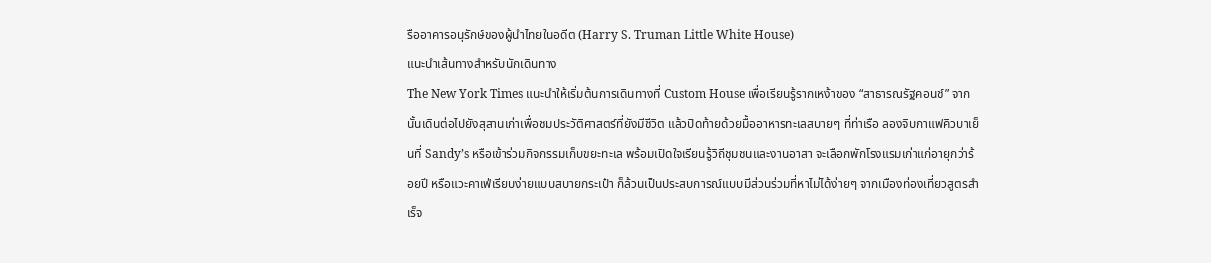รืออาคารอนุรักษ์ของผู้นำไทยในอดีต (Harry S. Truman Little White House)
แนะนำเส้นทางสำหรับนักเดินทาง
The New York Times แนะนำให้เริ่มต้นการเดินทางที่ Custom House เพื่อเรียนรู้รากเหง้าของ “สาธารณรัฐคอนช์” จากนั้นเดินต่อไปยังสุสานเก่าเพื่อชมประวัติศาสตร์ที่ยังมีชีวิต แล้วปิดท้ายด้วยมื้ออาหารทะเลสบายๆ ที่ท่าเรือ ลองจิบกาแฟคิวบาเย็นที่ Sandy’s หรือเข้าร่วมกิจกรรมเก็บขยะทะเล พร้อมเปิดใจเรียนรู้วิถีชุมชนและงานอาสา จะเลือกพักโรงแรมเก่าแก่อายุกว่าร้อยปี หรือแวะคาเฟ่เรียบง่ายแบบสบายกระเป๋า ก็ล้วนเป็นประสบการณ์แบบมีส่วนร่วมที่หาไม่ได้ง่ายๆ จากเมืองท่องเที่ยวสูตรสำเร็จ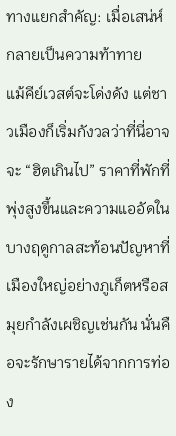ทางแยกสำคัญ: เมื่อเสน่ห์กลายเป็นความท้าทาย
แม้คีย์เวสต์จะโด่งดัง แต่ชาวเมืองก็เริ่มกังวลว่าที่นี่อาจจะ “ฮิตเกินไป” ราคาที่พักที่พุ่งสูงขึ้นและความแออัดในบางฤดูกาลสะท้อนปัญหาที่เมืองใหญ่อย่างภูเก็ตหรือสมุยกำลังเผชิญเช่นกัน นั่นคือจะรักษารายได้จากการท่อง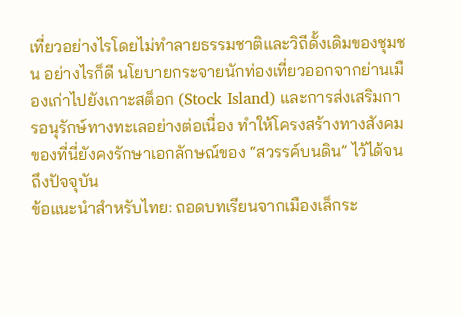เที่ยวอย่างไรโดยไม่ทำลายธรรมชาติและวิถีดั้งเดิมของชุมชน อย่างไรก็ดี นโยบายกระจายนักท่องเที่ยวออกจากย่านเมืองเก่าไปยังเกาะสต็อก (Stock Island) และการส่งเสริมการอนุรักษ์ทางทะเลอย่างต่อเนื่อง ทำให้โครงสร้างทางสังคมของที่นี่ยังคงรักษาเอกลักษณ์ของ “สวรรค์บนดิน” ไว้ได้จนถึงปัจจุบัน
ข้อแนะนำสำหรับไทย: ถอดบทเรียนจากเมืองเล็กระ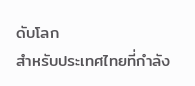ดับโลก
สำหรับประเทศไทยที่กำลัง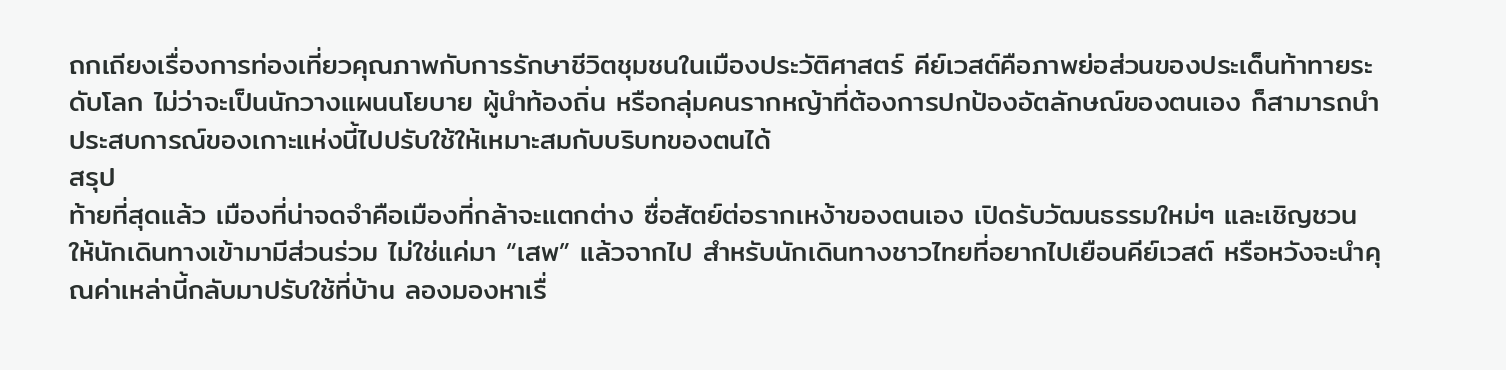ถกเถียงเรื่องการท่องเที่ยวคุณภาพกับการรักษาชีวิตชุมชนในเมืองประวัติศาสตร์ คีย์เวสต์คือภาพย่อส่วนของประเด็นท้าทายระดับโลก ไม่ว่าจะเป็นนักวางแผนนโยบาย ผู้นำท้องถิ่น หรือกลุ่มคนรากหญ้าที่ต้องการปกป้องอัตลักษณ์ของตนเอง ก็สามารถนำประสบการณ์ของเกาะแห่งนี้ไปปรับใช้ให้เหมาะสมกับบริบทของตนได้
สรุป
ท้ายที่สุดแล้ว เมืองที่น่าจดจำคือเมืองที่กล้าจะแตกต่าง ซื่อสัตย์ต่อรากเหง้าของตนเอง เปิดรับวัฒนธรรมใหม่ๆ และเชิญชวนให้นักเดินทางเข้ามามีส่วนร่วม ไม่ใช่แค่มา “เสพ” แล้วจากไป สำหรับนักเดินทางชาวไทยที่อยากไปเยือนคีย์เวสต์ หรือหวังจะนำคุณค่าเหล่านี้กลับมาปรับใช้ที่บ้าน ลองมองหาเรื่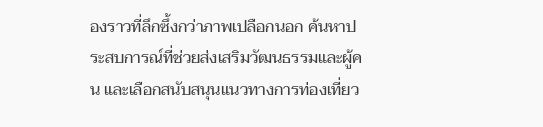องราวที่ลึกซึ้งกว่าภาพเปลือกนอก ค้นหาประสบการณ์ที่ช่วยส่งเสริมวัฒนธรรมและผู้คน และเลือกสนับสนุนแนวทางการท่องเที่ยว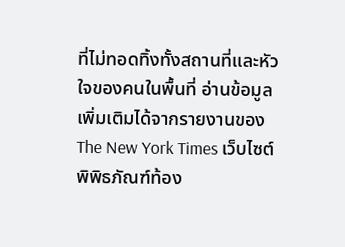ที่ไม่ทอดทิ้งทั้งสถานที่และหัวใจของคนในพื้นที่ อ่านข้อมูลเพิ่มเติมได้จากรายงานของ The New York Times เว็บไซต์พิพิธภัณฑ์ท้อง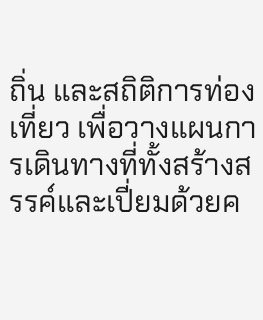ถิ่น และสถิติการท่องเที่ยว เพื่อวางแผนการเดินทางที่ทั้งสร้างสรรค์และเปี่ยมด้วยค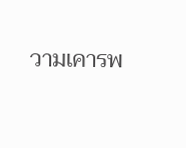วามเคารพ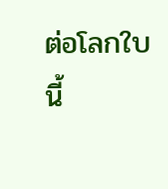ต่อโลกใบนี้